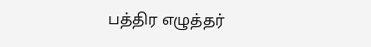பத்திர எழுத்தர்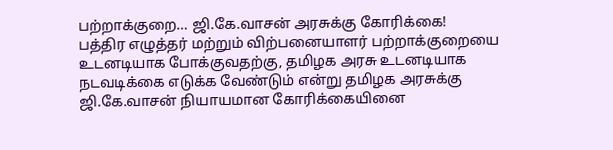பற்றாக்குறை… ஜி.கே.வாசன் அரசுக்கு கோரிக்கை!
பத்திர எழுத்தர் மற்றும் விற்பனையாளர் பற்றாக்குறையை உடனடியாக போக்குவதற்கு, தமிழக அரசு உடனடியாக நடவடிக்கை எடுக்க வேண்டும் என்று தமிழக அரசுக்கு ஜி.கே.வாசன் நியாயமான கோரிக்கையினை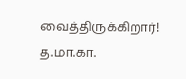வைத்திருக்கிறார்! த.மா.கா.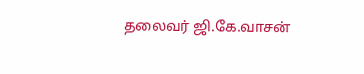தலைவர் ஜி.கே.வாசன்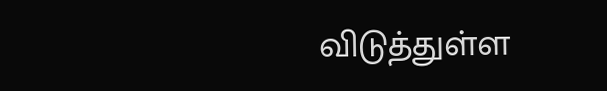விடுத்துள்ள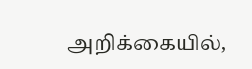அறிக்கையில்,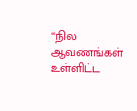‘‘நில ஆவணங்கள் உள்ளிட்ட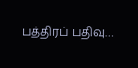பத்திரப் பதிவு…